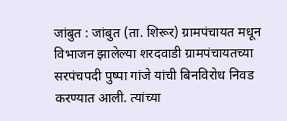जांबुत : जांबुत (ता. शिरूर) ग्रामपंचायत मधून विभाजन झालेल्या शरदवाडी ग्रामपंचायतच्या सरपंचपदी पुष्पा गांजे यांची बिनविरोध निवड करण्यात आली. त्यांच्या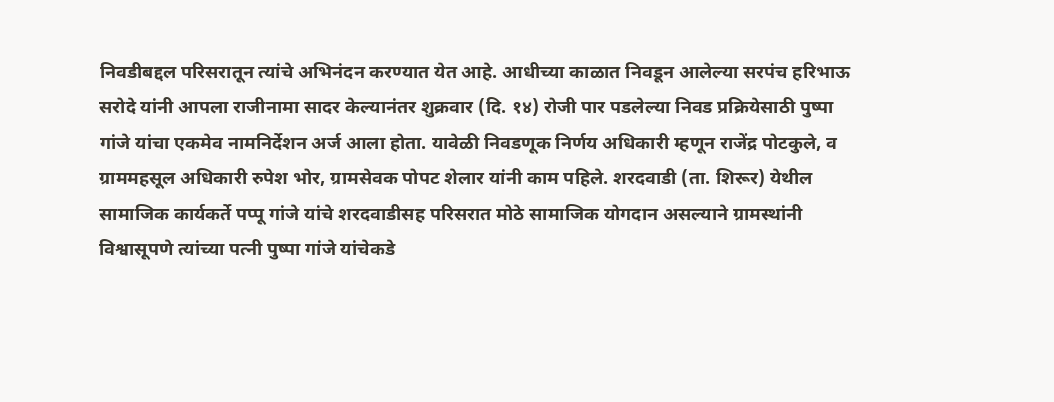निवडीबद्दल परिसरातून त्यांचे अभिनंदन करण्यात येत आहे. आधीच्या काळात निवडून आलेल्या सरपंच हरिभाऊ सरोदे यांनी आपला राजीनामा सादर केल्यानंतर शुक्रवार (दि. १४) रोजी पार पडलेल्या निवड प्रक्रियेसाठी पुष्पा गांजे यांचा एकमेव नामनिर्देशन अर्ज आला होता. यावेळी निवडणूक निर्णय अधिकारी म्हणून राजेंद्र पोटकुले, व ग्राममहसूल अधिकारी रुपेश भोर, ग्रामसेवक पोपट शेलार यांनी काम पहिले. शरदवाडी (ता. शिरूर) येथील सामाजिक कार्यकर्ते पप्पू गांजे यांचे शरदवाडीसह परिसरात मोठे सामाजिक योगदान असल्याने ग्रामस्थांनी विश्वासूपणे त्यांच्या पत्नी पुष्पा गांजे यांचेकडे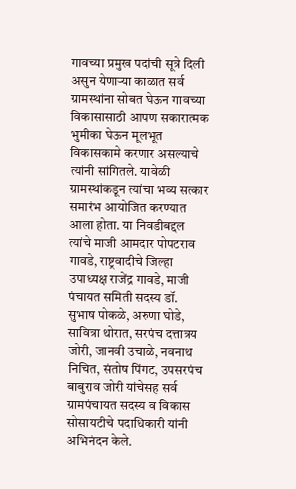गावच्या प्रमुख पदांची सूत्रे दिली असुन येणाऱ्या काळात सर्व ग्रामस्थांना सोबत घेऊन गावच्या विकासासाठी आपण सकारात्मक भुमीका घेऊन मूलभूत विकासकामे करणार असल्याचे त्यांनी सांगितले. यावेळी ग्रामस्थांकडून त्यांचा भव्य सत्कार समारंभ आयोजित करण्यात आला होता. या निवडीबद्दल त्यांचे माजी आमदार पोपटराव गावडे, राष्ट्रवादीचे जिल्हा उपाध्यक्ष राजेंद्र गावडे, माजी पंचायत समिती सदस्य डॉ. सुभाष पोकळे, अरुणा घोडे, सावित्रा थोरात, सरपंच दत्तात्रय जोरी, जानवी उचाळे, नवनाथ निचित, संतोष पिंगट, उपसरपंच बाबुराव जोरी यांचेसह सर्व ग्रामपंचायत सदस्य व विकास सोसायटीचे पदाधिकारी यांनी अभिनंदन केले.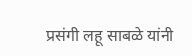प्रसंगी लहू साबळे यांनी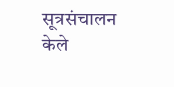सूत्रसंचालन केले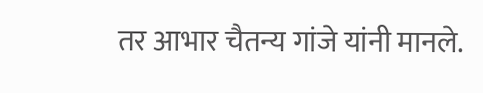तर आभार चैतन्य गांजे यांनी मानले.